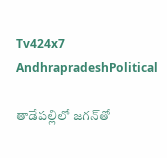Tv424x7
AndhrapradeshPolitical

తాడేపల్లిలో జగన్‌తో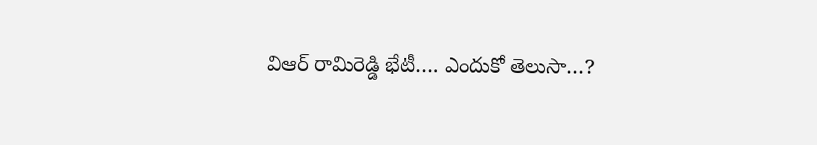విఆర్ రామిరెడ్డి భేటీ…. ఎందుకో తెలుసా…?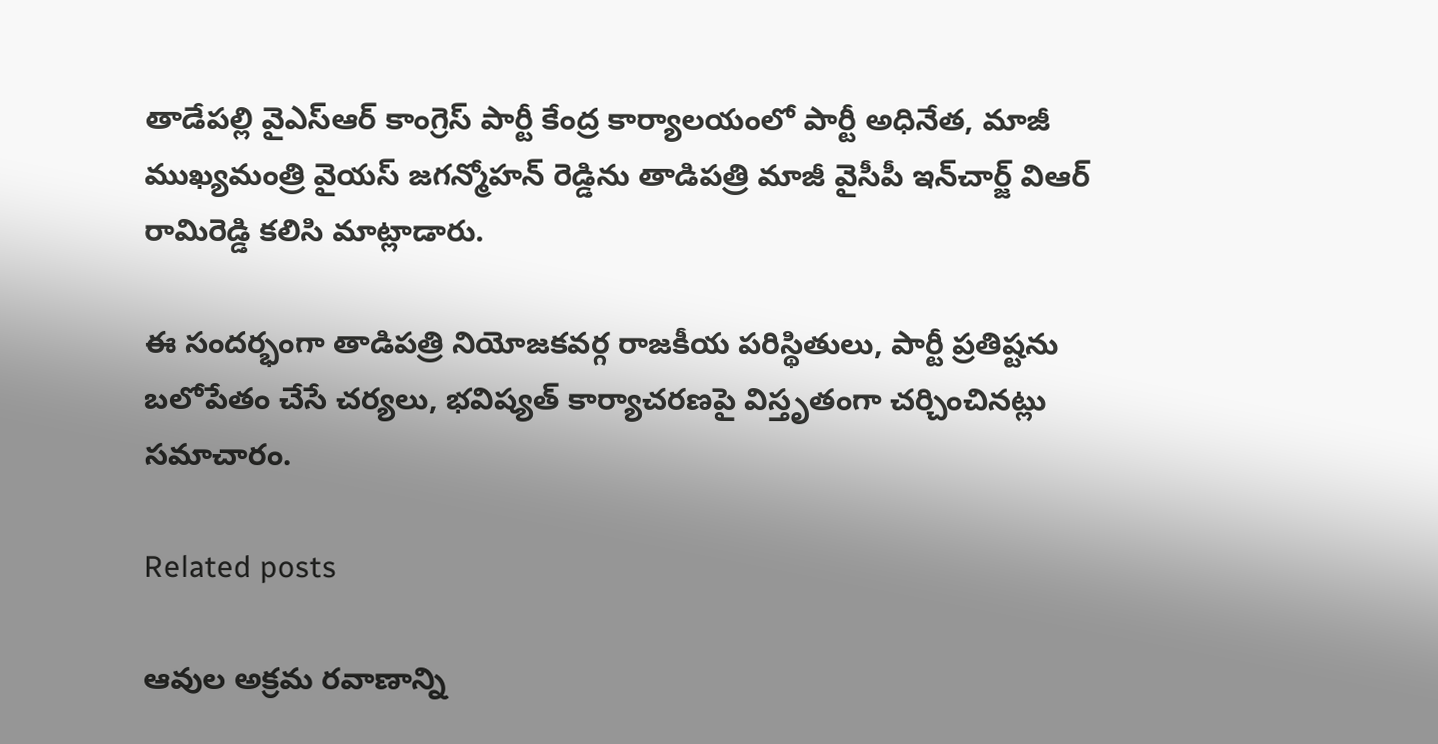తాడేపల్లి వైఎస్ఆర్ కాంగ్రెస్ పార్టీ కేంద్ర కార్యాలయంలో పార్టీ అధినేత, మాజీ ముఖ్యమంత్రి వైయస్ జగన్మోహన్ రెడ్డిను తాడిపత్రి మాజీ వైసీపీ ఇన్‌చార్జ్ విఆర్ రామిరెడ్డి కలిసి మాట్లాడారు.

ఈ సందర్భంగా తాడిపత్రి నియోజకవర్గ రాజకీయ పరిస్థితులు, పార్టీ ప్రతిష్టను బలోపేతం చేసే చర్యలు, భవిష్యత్ కార్యాచరణపై విస్తృతంగా చర్చించినట్లు సమాచారం.

Related posts

ఆవుల అక్రమ రవాణాన్ని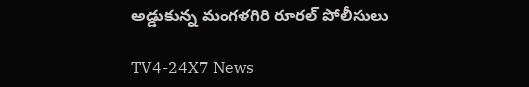అడ్డుకున్న మంగళగిరి రూరల్ పోలీసులు

TV4-24X7 News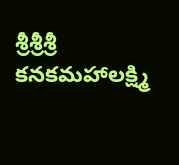శ్రీశ్రీశ్రీ కనకమహాలక్ష్మి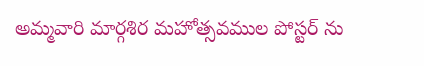అమ్మవారి మార్గశిర మహోత్సవముల పోస్టర్ ను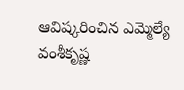ఆవిష్కరించిన ఎమ్మెల్యే వంశీకృష్ణ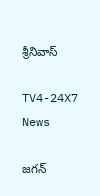శ్రీనివాస్

TV4-24X7 News

జగన్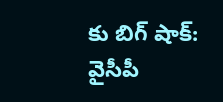కు బిగ్ షాక్: వైసీపీ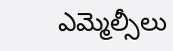ఎమ్మెల్సీలు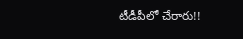టీడీపీలో చేరారు!!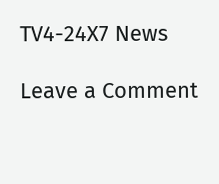TV4-24X7 News

Leave a Comment